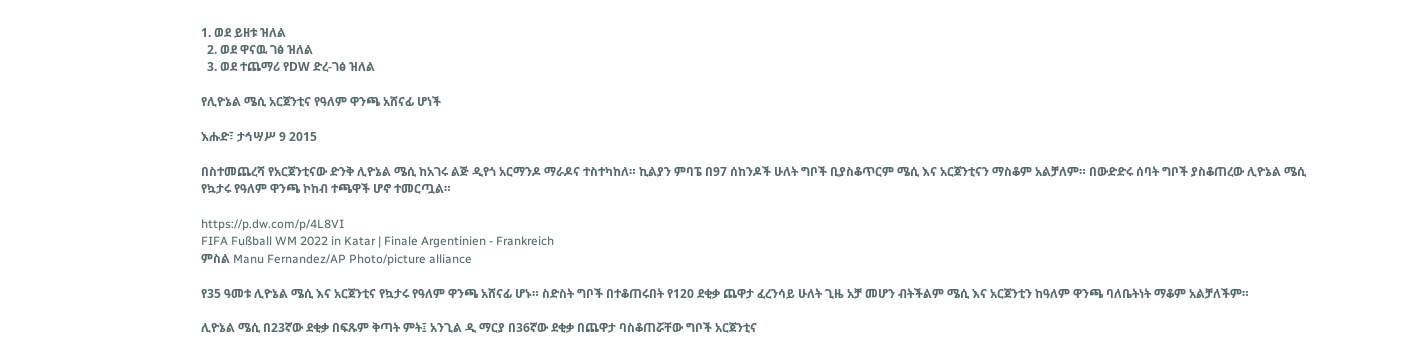1. ወደ ይዘቱ ዝለል
  2. ወደ ዋናዉ ገፅ ዝለል
  3. ወደ ተጨማሪ የDW ድረ-ገፅ ዝለል

የሊዮኔል ሜሲ አርጀንቲና የዓለም ዋንጫ አሸናፊ ሆነች

እሑድ፣ ታኅሣሥ 9 2015

በስተመጨረሻ የአርጀንቲናው ድንቅ ሊዮኔል ሜሲ ከአገሩ ልጅ ዲየጎ አርማንዶ ማራዶና ተስተካከለ። ኪልያን ምባፔ በ97 ሰከንዶች ሁለት ግቦች ቢያስቆጥርም ሜሲ እና አርጀንቲናን ማስቆም አልቻለም። በውድድሩ ሰባት ግቦች ያስቆጠረው ሊዮኔል ሜሲ የኳታሩ የዓለም ዋንጫ ኮከብ ተጫዋች ሆኖ ተመርጧል።

https://p.dw.com/p/4L8VI
FIFA Fußball WM 2022 in Katar | Finale Argentinien - Frankreich
ምስል Manu Fernandez/AP Photo/picture alliance

የ35 ዓመቱ ሊዮኔል ሜሲ እና አርጀንቲና የኳታሩ የዓለም ዋንጫ አሸናፊ ሆኑ። ስድስት ግቦች በተቆጠሩበት የ120 ደቂቃ ጨዋታ ፈረንሳይ ሁለት ጊዜ አቻ መሆን ብትችልም ሜሲ እና አርጀንቲን ከዓለም ዋንጫ ባለቤትነት ማቆም አልቻለችም።

ሊዮኔል ሜሲ በ23ኛው ደቂቃ በፍጹም ቅጣት ምት፤ አንጊል ዲ ማርያ በ36ኛው ደቂቃ በጨዋታ ባስቆጠሯቸው ግቦች አርጀንቲና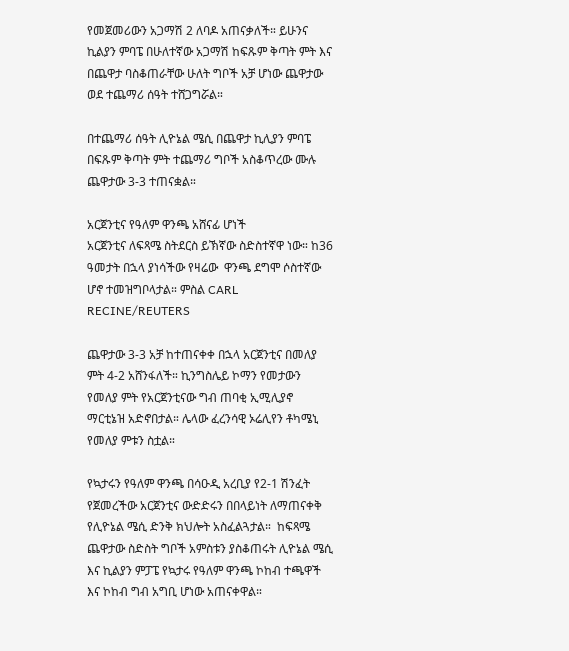የመጀመሪውን አጋማሽ 2 ለባዶ አጠናቃለች። ይሁንና ኪልያን ምባፔ በሁለተኛው አጋማሽ ከፍጹም ቅጣት ምት እና በጨዋታ ባስቆጠራቸው ሁለት ግቦች አቻ ሆነው ጨዋታው ወደ ተጨማሪ ሰዓት ተሸጋግሯል።

በተጨማሪ ሰዓት ሊዮኔል ሜሲ በጨዋታ ኪሊያን ምባፔ በፍጹም ቅጣት ምት ተጨማሪ ግቦች አስቆጥረው ሙሉ ጨዋታው 3-3 ተጠናቋል።

አርጀንቲና የዓለም ዋንጫ አሸናፊ ሆነች
አርጀንቲና ለፍጻሜ ስትደርስ ይኽኛው ስድስተኛዋ ነው። ከ36 ዓመታት በኋላ ያነሳችው የዛሬው  ዋንጫ ደግሞ ሶስተኛው ሆኖ ተመዝግቦላታል። ምስል CARL RECINE/REUTERS

ጨዋታው 3-3 አቻ ከተጠናቀቀ በኋላ አርጀንቲና በመለያ ምት 4-2 አሸንፋለች። ኪንግስሌይ ኮማን የመታውን የመለያ ምት የአርጀንቲናው ግብ ጠባቂ ኢሚሊያኖ ማርቲኔዝ አድኖበታል። ሌላው ፈረንሳዊ ኦሬሊየን ቶካሜኒ የመለያ ምቱን ስቷል።

የኳታሩን የዓለም ዋንጫ በሳዑዲ አረቢያ የ2-1 ሽንፈት የጀመረችው አርጀንቲና ውድድሩን በበላይነት ለማጠናቀቅ የሊዮኔል ሜሲ ድንቅ ክህሎት አስፈልጓታል።  ከፍጻሜ ጨዋታው ስድስት ግቦች አምስቱን ያስቆጠሩት ሊዮኔል ሜሲ እና ኪልያን ምፓፔ የኳታሩ የዓለም ዋንጫ ኮከብ ተጫዋች እና ኮከብ ግብ አግቢ ሆነው አጠናቀዋል።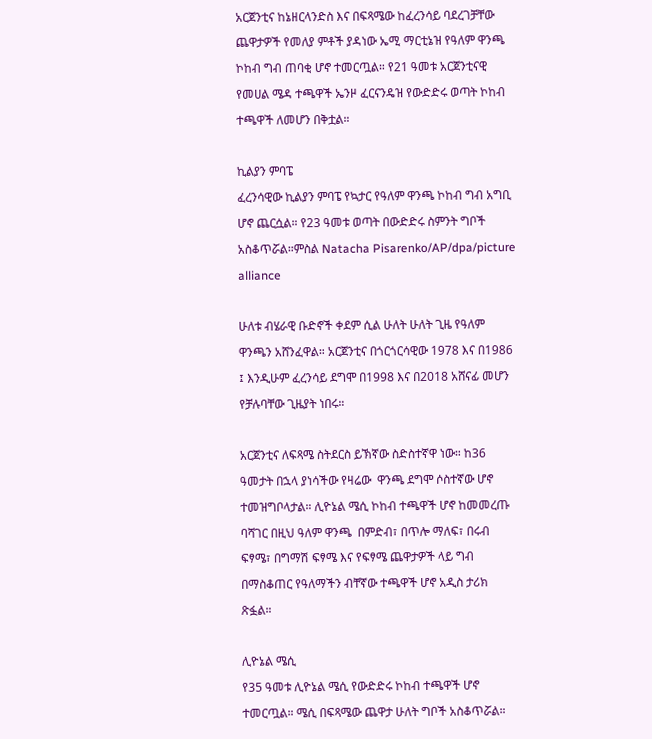አርጀንቲና ከኔዘርላንድስ እና በፍጻሜው ከፈረንሳይ ባደረገቻቸው ጨዋታዎች የመለያ ምቶች ያዳነው ኤሚ ማርቲኔዝ የዓለም ዋንጫ ኮከብ ግብ ጠባቂ ሆኖ ተመርጧል። የ21 ዓመቱ አርጀንቲናዊ የመሀል ሜዳ ተጫዋች ኤንዞ ፈርናንዴዝ የውድድሩ ወጣት ኮከብ ተጫዋች ለመሆን በቅቷል።

ኪልያን ምባፔ
ፈረንሳዊው ኪልያን ምባፔ የኳታር የዓለም ዋንጫ ኮከብ ግብ አግቢ ሆኖ ጨርሷል። የ23 ዓመቱ ወጣት በውድድሩ ስምንት ግቦች አስቆጥሯል።ምስል Natacha Pisarenko/AP/dpa/picture alliance

ሁለቱ ብሄራዊ ቡድኖች ቀደም ሲል ሁለት ሁለት ጊዜ የዓለም ዋንጫን አሸንፈዋል። አርጀንቲና በጎርጎርሳዊው 1978 እና በ1986 ፤ እንዲሁም ፈረንሳይ ደግሞ በ1998 እና በ2018 አሸናፊ መሆን የቻሉባቸው ጊዜያት ነበሩ።

አርጀንቲና ለፍጻሜ ስትደርስ ይኽኛው ስድስተኛዋ ነው። ከ36 ዓመታት በኋላ ያነሳችው የዛሬው  ዋንጫ ደግሞ ሶስተኛው ሆኖ ተመዝግቦላታል። ሊዮኔል ሜሲ ኮከብ ተጫዋች ሆኖ ከመመረጡ ባሻገር በዚህ ዓለም ዋንጫ  በምድብ፣ በጥሎ ማለፍ፣ በሩብ ፍፃሜ፣ በግማሽ ፍፃሜ እና የፍፃሜ ጨዋታዎች ላይ ግብ በማስቆጠር የዓለማችን ብቸኛው ተጫዋች ሆኖ አዲስ ታሪክ ጽፏል።

ሊዮኔል ሜሲ
የ35 ዓመቱ ሊዮኔል ሜሲ የውድድሩ ኮከብ ተጫዋች ሆኖ ተመርጧል። ሜሲ በፍጻሜው ጨዋታ ሁለት ግቦች አስቆጥሯል።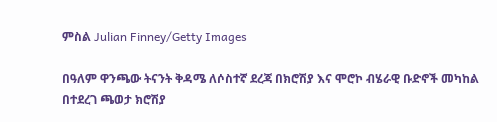ምስል Julian Finney/Getty Images

በዓለም ዋንጫው ትናንት ቅዳሜ ለሶስተኛ ደረጃ በክሮሽያ እና ሞሮኮ ብሄራዊ ቡድኖች መካከል በተደረገ ጫወታ ክሮሽያ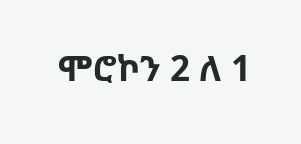ሞሮኮን 2 ለ 1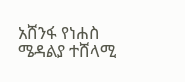አሸንፋ የነሐስ ሜዳልያ ተሸላሚ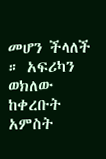መሆን ችላለች ። አፍሪካን ወክለው ከቀረቡት አምስት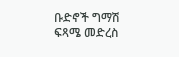ቡድኖች ግማሽ ፍጻሜ መድረስ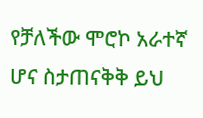የቻለችው ሞሮኮ አራተኛ ሆና ስታጠናቅቅ ይህ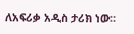ለአፍሪቃ አዲስ ታሪክ ነው።